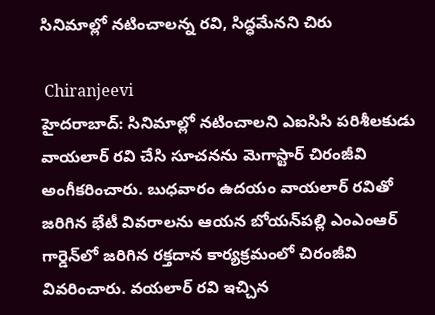సినిమాల్లో నటించాలన్న రవి, సిద్ధమేనని చిరు

 Chiranjeevi
హైదరాబాద్: సినిమాల్లో నటించాలని ఎఐసిసి పరిశీలకుడు వాయలార్ రవి చేసి సూచనను మెగాస్టార్ చిరంజీవి అంగీకరించారు. బుధవారం ఉదయం వాయలార్ రవితో జరిగిన భేటీ వివరాలను ఆయన బోయన్‌పల్లి ఎంఎంఆర్ గార్డెన్‌లో జరిగిన రక్తదాన కార్యక్రమంలో చిరంజీవి వివరించారు. వయలార్ రవి ఇచ్చిన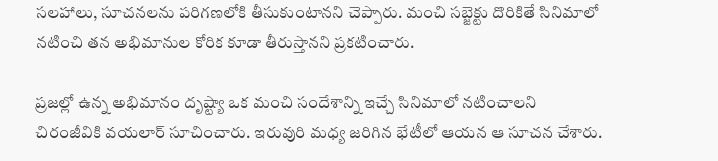సలహాలు, సూచనలను పరిగణలోకి తీసుకుంటానని చెప్పారు. మంచి సబ్జెక్టు దొరికితే సినిమాలో నటించి తన అభిమానుల కోరిక కూడా తీరుస్తానని ప్రకటించారు.

ప్రజల్లో ఉన్న అభిమానం దృష్ట్యా ఒక మంచి సందేశాన్ని ఇచ్చే సినిమాలో నటించాలని చిరంజీవికి వయలార్ సూచించారు. ఇరువురి మధ్య జరిగిన భేటీలో ఆయన ఆ సూచన చేశారు.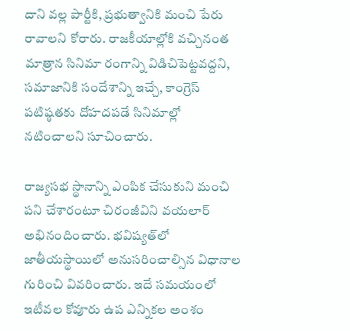దాని వల్ల పార్టీకి, ప్రభుత్వానికి మంచి పేరు రావాలని కోరారు. రాజకీయాల్లోకి వచ్చినంత మాత్రాన సినిమా రంగాన్ని విడిచిపెట్టవద్దని, సమాజానికి సందేశాన్ని ఇచ్చే, కాంగ్రెస్ పటిష్ఠతకు దోహదపడే సినిమాల్లో నటించాలని సూచించారు.

రాజ్యసభ స్థానాన్ని ఎంపిక చేసుకుని మంచి పని చేశారంటూ చిరంజీవిని వయలార్ అభినందించారు. భవిష్యత్‌లో జాతీయస్థాయిలో అనుసరించాల్సిన విధానాల గురించి వివరించారు. ఇదే సమయంలో ఇటీవల కోవూరు ఉప ఎన్నికల అంశం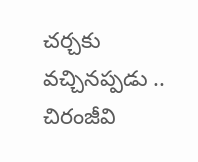చర్చకు వచ్చినప్పడు .. చిరంజీవి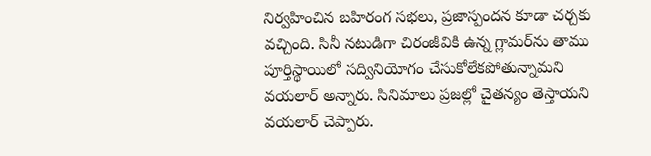నిర్వహించిన బహిరంగ సభలు, ప్రజాస్పందన కూడా చర్చకు వచ్చింది. సినీ నటుడిగా చిరంజీవికి ఉన్న గ్లామర్‌ను తాము పూర్తిస్థాయిలో సద్వినియోగం చేసుకోలేకపోతున్నామని వయలార్ అన్నారు. సినిమాలు ప్రజల్లో చైతన్యం తెస్తాయని వయలార్ చెప్పారు.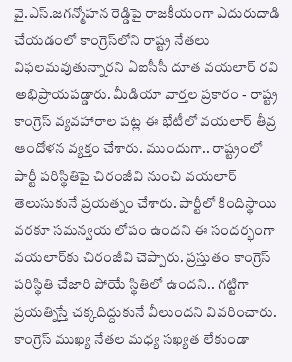వై.ఎస్.జగన్మోహన రెడ్డిపై రాజకీయంగా ఎదురుదాడి చేయడంలో కాంగ్రెస్‌లోని రాష్ట్ర నేతలు విఫలమవుతున్నారని ఏఐసీసీ దూత వయలార్ రవి అభిప్రాయపడ్డారు. మీడియా వార్తల ప్రకారం - రాష్ట్ర కాంగ్రెస్ వ్యవహారాల పట్ల ఈ భేటీలో వయలార్ తీవ్ర ఆందోళన వ్యక్తం చేశారు. ముందుగా.. రాష్ట్రంలో పార్టీ పరిస్థితిపై చిరంజీవి నుంచి వయలార్ తెలుసుకునే ప్రయత్నం చేశారు. పార్టీలో కిందిస్థాయి వరకూ సమన్వయ లోపం ఉందని ఈ సందర్భంగా వయలార్‌కు చిరంజీవి చెప్పారు. ప్రస్తుతం కాంగ్రెస్ పరిస్థితి చేజారి పోయే స్థితిలో ఉందని.. గట్టిగా ప్రయత్నిస్తే చక్కదిద్దుకునే వీలుందని వివరించారు. కాంగ్రెస్ ముఖ్య నేతల మధ్య సఖ్యత లేకుండా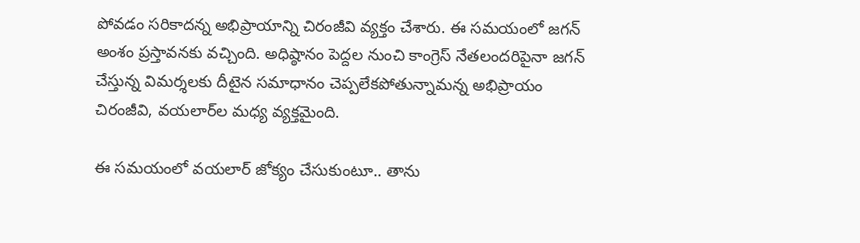పోవడం సరికాదన్న అభిప్రాయాన్ని చిరంజీవి వ్యక్తం చేశారు. ఈ సమయంలో జగన్ అంశం ప్రస్తావనకు వచ్చింది. అధిష్ఠానం పెద్దల నుంచి కాంగ్రెస్ నేతలందరిపైనా జగన్ చేస్తున్న విమర్శలకు దీటైన సమాధానం చెప్పలేకపోతున్నామన్న అభిప్రాయం చిరంజీవి, వయలార్‌ల మధ్య వ్యక్తమైంది.

ఈ సమయంలో వయలార్ జోక్యం చేసుకుంటూ.. తాను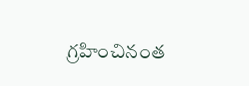గ్రహించినంత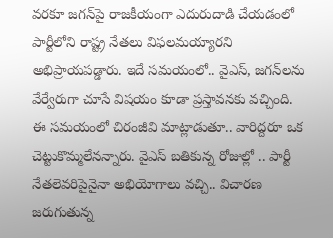వరకూ జగన్‌పై రాజకీయంగా ఎదురుదాడి చేయడంలో పార్టీలోని రాష్ట్ర నేతలు విఫలమయ్యారని అభిప్రాయపడ్డారు. ఇదే సమయంలో.. వైఎస్, జగన్‌లను వేర్వేరుగా చూసే విషయం కూడా ప్రస్తావనకు వచ్చింది. ఈ సమయంలో చిరంజీవి మాట్లాడుతూ.. వారిద్దరూ ఒక చెట్టుకొమ్మలేనన్నారు. వైఎస్ బతికున్న రోజుల్లో .. పార్టీ నేతలెవరిపైనైనా అభియోగాలు వచ్చి.. విచారణ జరుగుతున్న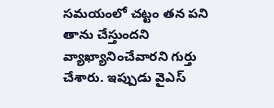సమయంలో చట్టం తన పని తాను చేస్తుందని వ్యాఖ్యానించేవారని గుర్తు చేశారు. ఇప్పుడు వైఎస్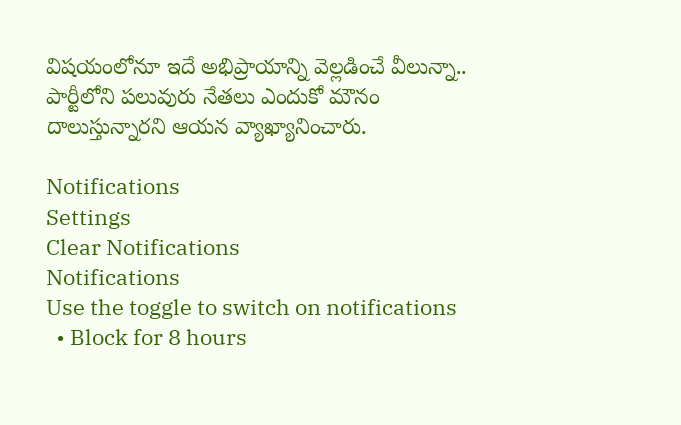విషయంలోనూ ఇదే అభిప్రాయాన్ని వెల్లడించే వీలున్నా.. పార్టీలోని పలువురు నేతలు ఎందుకో మౌనం దాలుస్తున్నారని ఆయన వ్యాఖ్యానించారు.

Notifications
Settings
Clear Notifications
Notifications
Use the toggle to switch on notifications
  • Block for 8 hours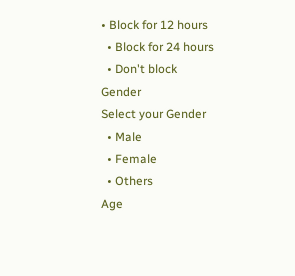• Block for 12 hours
  • Block for 24 hours
  • Don't block
Gender
Select your Gender
  • Male
  • Female
  • Others
Age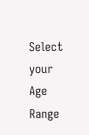Select your Age Range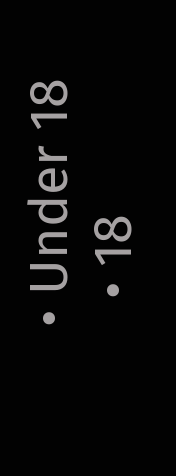• Under 18
  • 18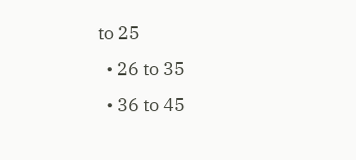to 25
  • 26 to 35
  • 36 to 45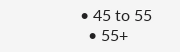• 45 to 55
  • 55+